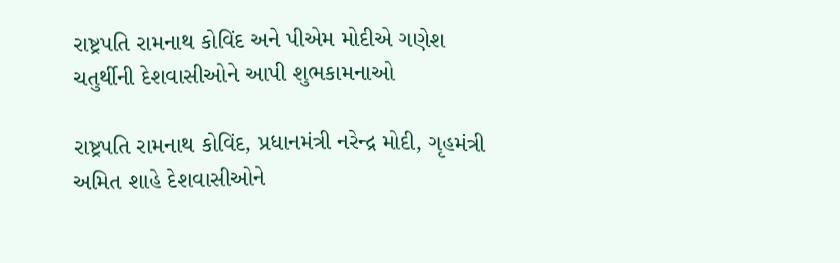રાષ્ટ્રપતિ રામનાથ કોવિંદ અને પીએમ મોદીએ ગણેશ ચતુર્થીની દેશવાસીઓને આપી શુભકામનાઓ

રાષ્ટ્રપતિ રામનાથ કોવિંદ, પ્રધાનમંત્રી નરેન્દ્ર મોદી, ગૃહમંત્રી અમિત શાહે દેશવાસીઓને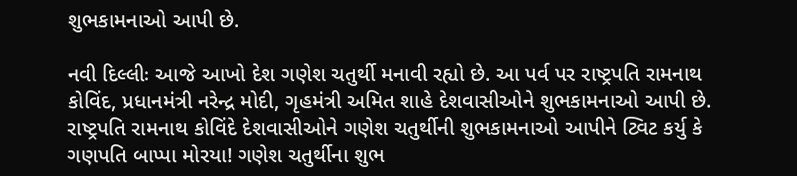શુભકામનાઓ આપી છે.

નવી દિલ્લીઃ આજે આખો દેશ ગણેશ ચતુર્થી મનાવી રહ્યો છે. આ પર્વ પર રાષ્ટ્રપતિ રામનાથ કોવિંદ, પ્રધાનમંત્રી નરેન્દ્ર મોદી, ગૃહમંત્રી અમિત શાહે દેશવાસીઓને શુભકામનાઓ આપી છે. રાષ્ટ્રપતિ રામનાથ કોવિંદે દેશવાસીઓને ગણેશ ચતુર્થીની શુભકામનાઓ આપીને ટ્વિટ કર્યુ કે ગણપતિ બાપ્પા મોરયા! ગણેશ ચતુર્થીના શુભ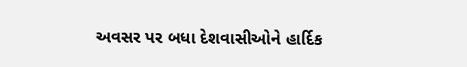અવસર પર બધા દેશવાસીઓને હાર્દિક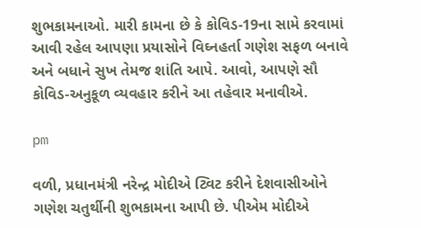શુભકામનાઓ. મારી કામના છે કે કોવિડ-19ના સામે કરવામાં આવી રહેલ આપણા પ્રયાસોને વિઘ્નહર્તા ગણેશ સફળ બનાવે અને બધાને સુખ તેમજ શાંતિ આપે. આવો, આપણે સૌ કોવિડ-અનુકૂળ વ્યવહાર કરીને આ તહેવાર મનાવીએ.

pm

વળી, પ્રધાનમંત્રી નરેન્દ્ર મોદીએ ટ્વિટ કરીને દેશવાસીઓને ગણેશ ચતુર્થીની શુભકામના આપી છે. પીએમ મોદીએ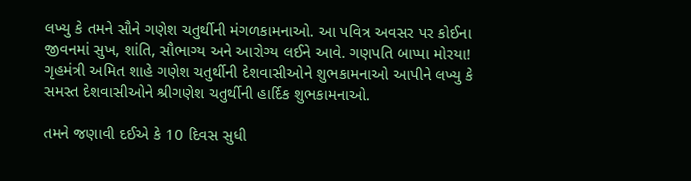લખ્યુ કે તમને સૌને ગણેશ ચતુર્થીની મંગળકામનાઓ. આ પવિત્ર અવસર પર કોઈના જીવનમાં સુખ, શાંતિ, સૌભાગ્ય અને આરોગ્ય લઈને આવે. ગણપતિ બાપ્પા મોરયા! ગૃહમંત્રી અમિત શાહે ગણેશ ચતુર્થીની દેશવાસીઓને શુભકામનાઓ આપીને લખ્યુ કે સમસ્ત દેશવાસીઓને શ્રીગણેશ ચતુર્થીની હાર્દિક શુભકામનાઓ.

તમને જણાવી દઈએ કે 10 દિવસ સુધી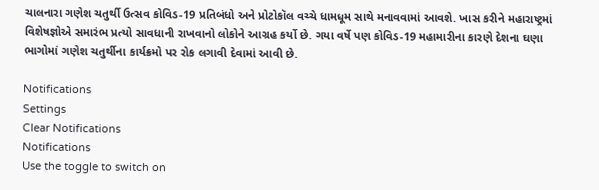ચાલનારા ગણેશ ચતુર્થી ઉત્સવ કોવિડ-19 પ્રતિબંધો અને પ્રોટોકૉલ વચ્ચે ધામધૂમ સાથે મનાવવામાં આવશે. ખાસ કરીને મહારાષ્ટ્રમાં વિશેષજ્ઞોએ સમારંભ પ્રત્યો સાવધાની રાખવાનો લોકોને આગ્રહ કર્યો છે. ગયા વર્ષે પણ કોવિડ-19 મહામારીના કારણે દેશના ઘણા ભાગોમાં ગણેશ ચતુર્થીના કાર્યક્રમો પર રોક લગાવી દેવામાં આવી છે.

Notifications
Settings
Clear Notifications
Notifications
Use the toggle to switch on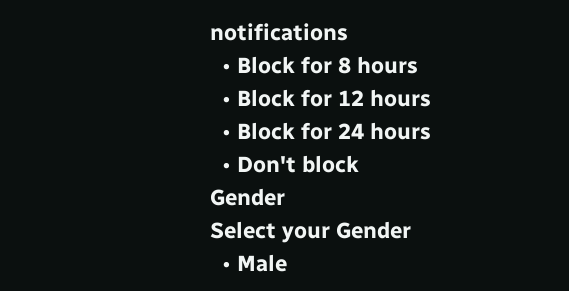notifications
  • Block for 8 hours
  • Block for 12 hours
  • Block for 24 hours
  • Don't block
Gender
Select your Gender
  • Male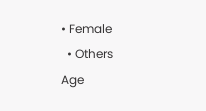• Female
  • Others
Age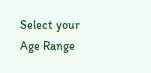Select your Age Range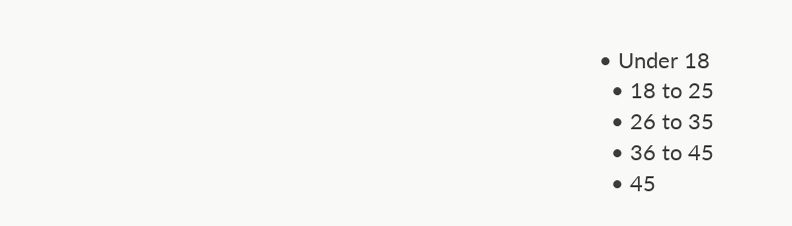• Under 18
  • 18 to 25
  • 26 to 35
  • 36 to 45
  • 45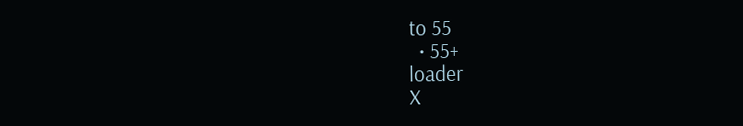to 55
  • 55+
loader
X